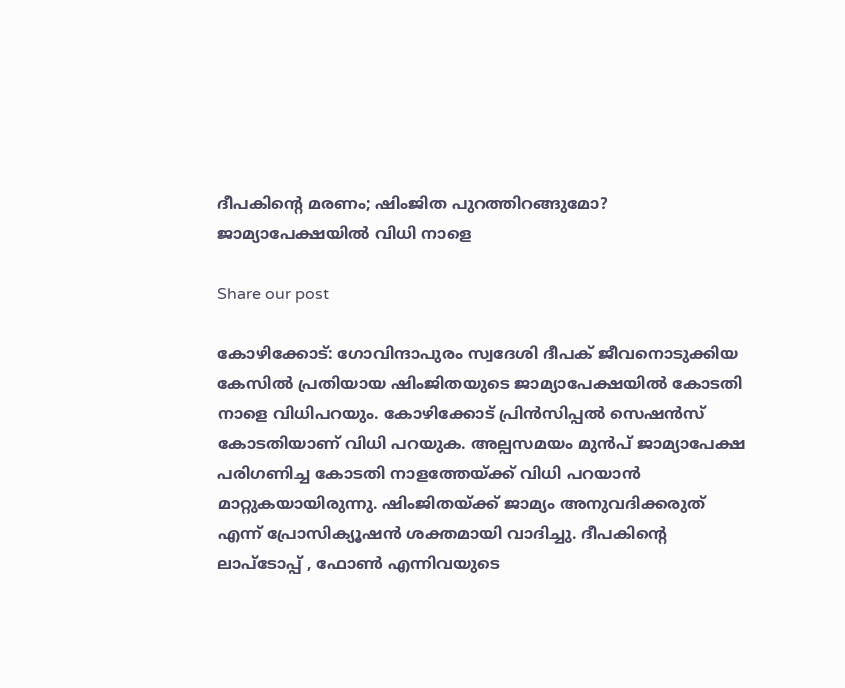ദീപകിന്റെ മരണം; ഷിംജിത പുറത്തിറങ്ങുമോ? ജാമ്യാപേക്ഷയിൽ വിധി നാളെ

Share our post

കോഴിക്കോട്: ഗോവിന്ദാപുരം സ്വദേശി ദീപക് ജീവനൊടുക്കിയ കേസില്‍ പ്രതിയായ ഷിംജിതയുടെ ജാമ്യാപേക്ഷയിൽ കോടതി നാളെ വിധിപറയും. കോഴിക്കോട് പ്രിൻസിപ്പൽ സെഷൻസ് കോടതിയാണ് വിധി പറയുക. അല്പസമയം മുൻപ് ജാമ്യാപേക്ഷ പരിഗണിച്ച കോടതി നാളത്തേയ്ക്ക് വിധി പറയാൻ മാറ്റുകയായിരുന്നു. ഷിംജിതയ്ക്ക് ജാമ്യം അനുവദിക്കരുത് എന്ന് പ്രോസിക്യൂഷൻ ശക്തമായി വാദിച്ചു. ദീപകിൻ്റെ ലാപ്ടോപ്പ് , ഫോൺ എന്നിവയുടെ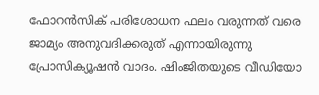ഫോറൻസിക് പരിശോധന ഫലം വരുന്നത് വരെ ജാമ്യം അനുവദിക്കരുത് എന്നായിരുന്നു പ്രോസിക്യൂഷൻ വാദം. ഷിംജിതയുടെ വീഡിയോ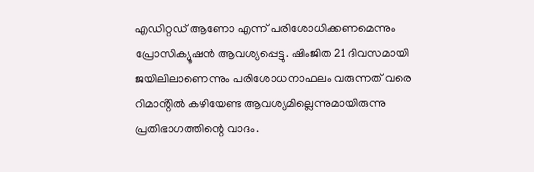എഡിറ്റഡ് ആണോ എന്ന് പരിശോധിക്കണമെന്നും പ്രോസിക്യൂഷൻ ആവശ്യപ്പെട്ടു. ഷിംജിത 21 ദിവസമായി ജയിലിലാണെന്നും പരിശോധനാഫലം വരുന്നത് വരെ റിമാൻ്റിൽ കഴിയേണ്ട ആവശ്യമില്ലെന്നുമായിരുന്നു പ്രതിഭാഗത്തിന്റെ വാദം.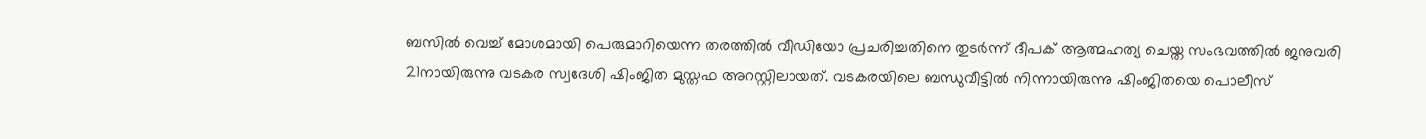ബസിൽ വെച്ച് മോശമായി പെരുമാറിയെന്ന തരത്തിൽ വീഡിയോ പ്രചരിച്ചതിനെ തുടര്‍ന്ന് ദീപക് ആത്മഹത്യ ചെയ്ത സംഭവത്തില്‍ ജനുവരി 21നായിരുന്നു വടകര സ്വദേശി ഷിംജിത മുസ്തഫ അറസ്റ്റിലായത്. വടകരയിലെ ബന്ധുവീട്ടില്‍ നിന്നായിരുന്നു ഷിംജിതയെ പൊലീസ്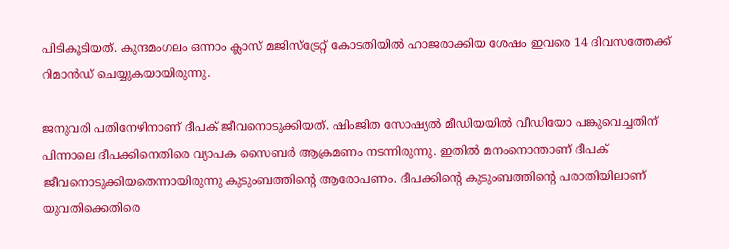പിടികൂടിയത്. കുന്ദമംഗലം ഒന്നാം ക്ലാസ് മജിസ്‌ട്രേറ്റ് കോടതിയിൽ ഹാജരാക്കിയ ശേഷം ഇവരെ 14 ദിവസത്തേക്ക് റിമാന്‍ഡ് ചെയ്യുകയായിരുന്നു.

ജനുവരി പതിനേഴിനാണ് ദീപക് ജീവനൊടുക്കിയത്. ഷിംജിത സോഷ്യൽ മീഡിയയിൽ വീഡിയോ പങ്കുവെച്ചതിന് പിന്നാലെ ദീപക്കിനെതിരെ വ്യാപക സൈബർ ആക്രമണം നടന്നിരുന്നു. ഇതിൽ മനംനൊന്താണ് ദീപക് ജീവനൊടുക്കിയതെന്നായിരുന്നു കുടുംബത്തിൻ്റെ ആരോപണം. ദീപക്കിന്റെ കുടുംബത്തിന്റെ പരാതിയിലാണ് യുവതിക്കെതിരെ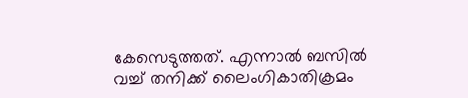കേസെടുത്തത്. എന്നാൽ ബസില്‍ വച്ച് തനിക്ക് ലൈംഗികാതിക്രമം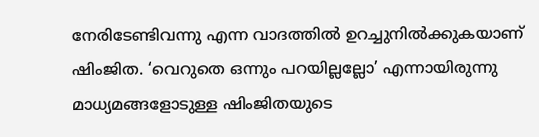നേരിടേണ്ടിവന്നു എന്ന വാദത്തിൽ ഉറച്ചുനില്‍ക്കുകയാണ് ഷിംജിത. ‘വെറുതെ ഒന്നും പറയില്ലല്ലോ’ എന്നായിരുന്നു മാധ്യമങ്ങളോടുള്ള ഷിംജിതയുടെ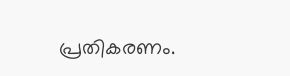പ്രതികരണം.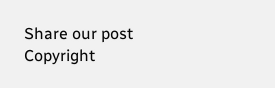Share our post
Copyright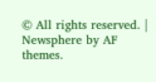© All rights reserved. | Newsphere by AF themes.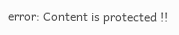error: Content is protected !!